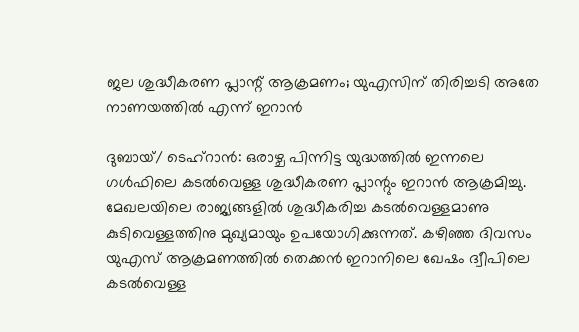ജല ശുദ്ധീകരണ പ്ലാന്റ് ആക്രമണം; യുഎസിന് തിരിച്ചടി അതേ നാണയത്തിൽ എന്ന് ഇറാൻ

ദുബായ്/ ടെഹ്റാൻ: ഒരാഴ്ച പിന്നിട്ട യുദ്ധത്തിൽ ഇന്നലെ ഗൾഫിലെ കടൽവെള്ള ശുദ്ധീകരണ പ്ലാന്റും ഇറാൻ ആക്രമിച്ചു. മേഖലയിലെ രാജ്യങ്ങളിൽ ശുദ്ധീകരിച്ച കടൽവെള്ളമാണു കുടിവെള്ളത്തിനു മുഖ്യമായും ഉപയോഗിക്കുന്നത്. കഴിഞ്ഞ ദിവസം യുഎസ് ആക്രമണത്തിൽ തെക്കൻ ഇറാനിലെ ഖേഷം ദ്വീപിലെ കടൽവെള്ള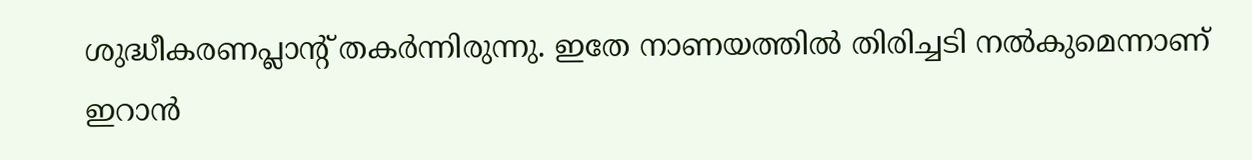ശുദ്ധീകരണപ്ലാന്റ് തകർന്നിരുന്നു. ഇതേ നാണയത്തിൽ തിരിച്ചടി നൽകുമെന്നാണ് ഇറാൻ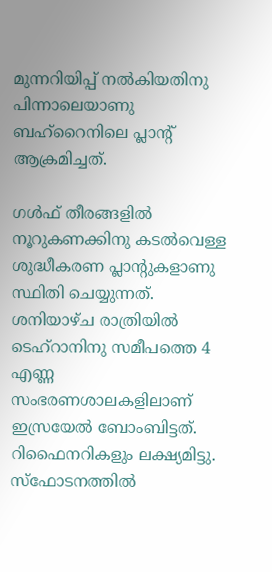മുന്നറിയിപ്പ് നൽകിയതിനു പിന്നാലെയാണു ബഹ്റൈനിലെ പ്ലാന്റ് ആക്രമിച്ചത്.

ഗൾഫ് തീരങ്ങളിൽ നൂറുകണക്കിനു കടൽവെള്ള ശുദ്ധീകരണ പ്ലാന്റുകളാണു സ്ഥിതി ചെയ്യുന്നത്. ശനിയാഴ്ച രാത്രിയിൽ ടെഹ്റാനിനു സമീപത്തെ 4 എണ്ണ സംഭരണശാലകളിലാണ് ഇസ്രയേൽ ബോംബിട്ടത്. റിഫൈനറികളും ലക്ഷ്യമിട്ടു. സ്ഫോടനത്തിൽ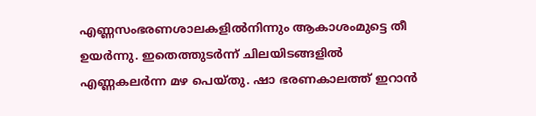എണ്ണസംഭരണശാലകളിൽനിന്നും ആകാശംമുട്ടെ തീ ഉയർന്നു. ഇതെത്തുടർന്ന് ചിലയിടങ്ങളിൽ എണ്ണകലർന്ന മഴ പെയ്തു. ഷാ ഭരണകാലത്ത് ഇറാൻ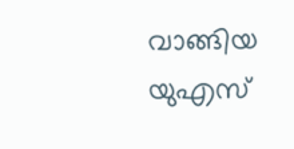വാങ്ങിയ യുഎസ്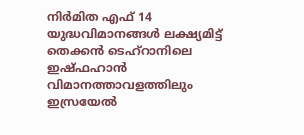നിർമിത എഫ് 14 യുദ്ധവിമാനങ്ങൾ ലക്ഷ്യമിട്ട് തെക്കൻ ടെഹ്റാനിലെ ഇഷ്ഫഹാൻ വിമാനത്താവളത്തിലും ഇസ്രയേൽ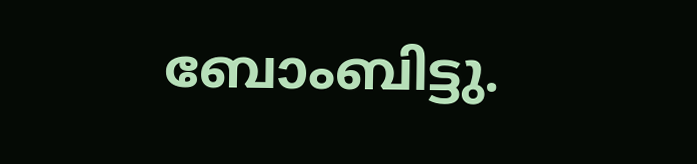ബോംബിട്ടു.